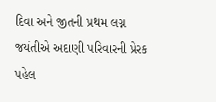દિવા અને જીતની પ્રથમ લગ્ન જયંતીએ અદાણી પરિવારની પ્રેરક પહેલ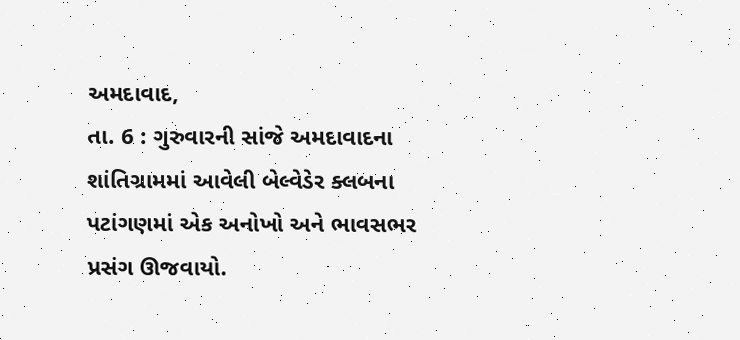અમદાવાદ,
તા. 6 : ગુરુવારની સાંજે અમદાવાદના શાંતિગ્રામમાં આવેલી બેલ્વેડેર ક્લબના પટાંગણમાં એક અનોખો અને ભાવસભર પ્રસંગ ઊજવાયો.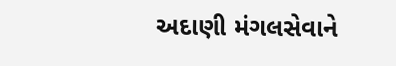અદાણી મંગલસેવાને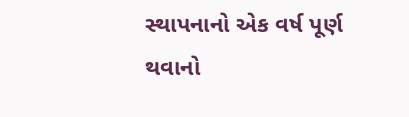સ્થાપનાનો એક વર્ષ પૂર્ણ થવાનો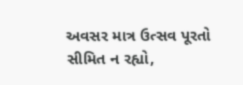અવસર માત્ર ઉત્સવ પૂરતો સીમિત ન રહ્યો,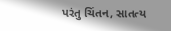પરંતુ ચિંતન, સાતત્ય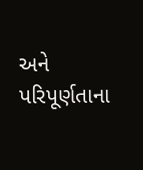અને પરિપૂર્ણતાના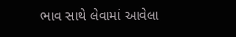ભાવ સાથે લેવામાં આવેલા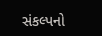સંકલ્પનો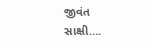જીવંત સાક્ષી….